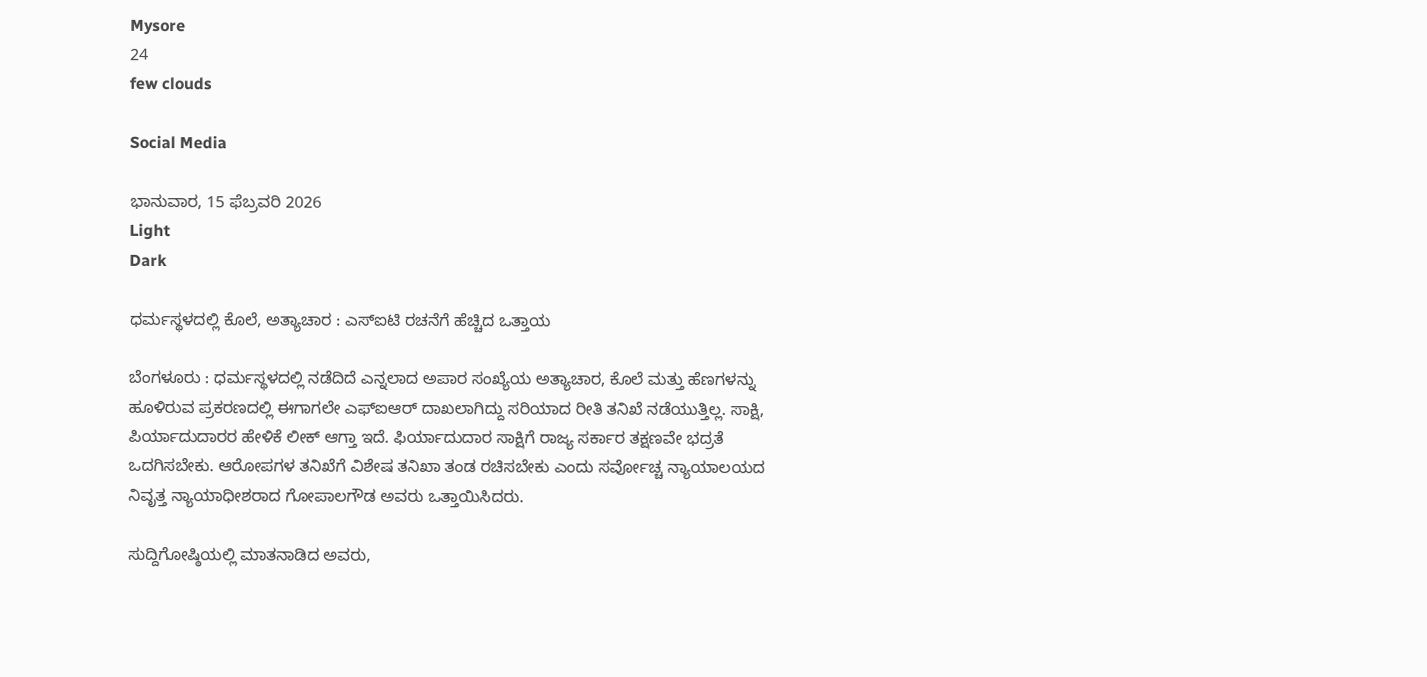Mysore
24
few clouds

Social Media

ಭಾನುವಾರ, 15 ಫೆಬ್ರವರಿ 2026
Light
Dark

ಧರ್ಮಸ್ಥಳದಲ್ಲಿ ಕೊಲೆ, ಅತ್ಯಾಚಾರ : ಎಸ್‌ಐಟಿ ರಚನೆಗೆ ಹೆಚ್ಚಿದ ಒತ್ತಾಯ

ಬೆಂಗಳೂರು : ಧರ್ಮಸ್ಥಳದಲ್ಲಿ ನಡೆದಿದೆ ಎನ್ನಲಾದ ಅಪಾರ ಸಂಖ್ಯೆಯ ಅತ್ಯಾಚಾರ, ಕೊಲೆ ಮತ್ತು ಹೆಣಗಳನ್ನು ಹೂಳಿರುವ ಪ್ರಕರಣದಲ್ಲಿ ಈಗಾಗಲೇ ಎಫ್‌ಐಆರ್ ದಾಖಲಾಗಿದ್ದು ಸರಿಯಾದ ರೀತಿ ತನಿಖೆ ನಡೆಯುತ್ತಿಲ್ಲ. ಸಾಕ್ಷಿ, ಪಿರ್ಯಾದುದಾರರ ಹೇಳಿಕೆ ಲೀಕ್ ಆಗ್ತಾ ಇದೆ. ಫಿರ್ಯಾದುದಾರ ಸಾಕ್ಷಿಗೆ ರಾಜ್ಯ ಸರ್ಕಾರ ತಕ್ಷಣವೇ ಭದ್ರತೆ ಒದಗಿಸಬೇಕು. ಆರೋಪಗಳ ತನಿಖೆಗೆ ವಿಶೇಷ ತನಿಖಾ ತಂಡ ರಚಿಸಬೇಕು ಎಂದು ಸರ್ವೋಚ್ಚ ನ್ಯಾಯಾಲಯದ ನಿವೃತ್ತ ನ್ಯಾಯಾಧೀಶರಾದ ಗೋಪಾಲಗೌಡ ಅವರು ಒತ್ತಾಯಿಸಿದರು.

ಸುದ್ದಿಗೋಷ್ಠಿಯಲ್ಲಿ ಮಾತನಾಡಿದ ಅವರು,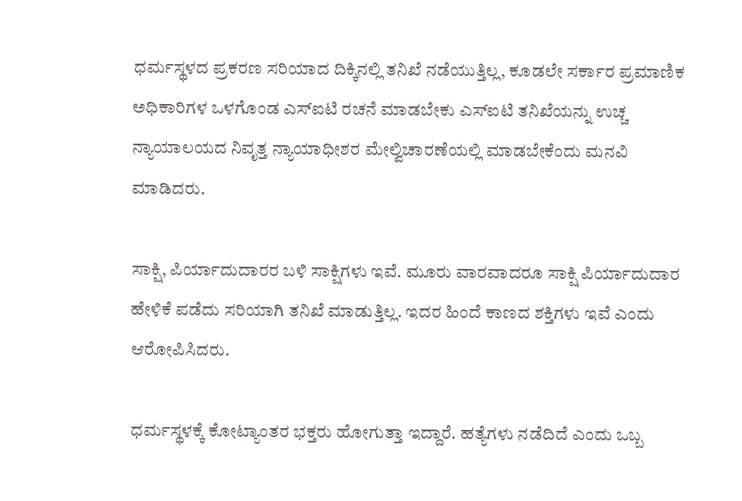ಧರ್ಮಸ್ಥಳದ ಪ್ರಕರಣ ಸರಿಯಾದ ದಿಕ್ಕಿನಲ್ಲಿ ತನಿಖೆ ನಡೆಯುತ್ತಿಲ್ಲ, ಕೂಡಲೇ ಸರ್ಕಾರ ಪ್ರಮಾಣಿಕ ಅಧಿಕಾರಿಗಳ ಒಳಗೊಂಡ ಎಸ್‌ಐಟಿ ರಚನೆ ಮಾಡಬೇಕು ಎಸ್‌ಐಟಿ ತನಿಖೆಯನ್ನು ಉಚ್ಚ ನ್ಯಾಯಾಲಯದ ನಿವೃತ್ತ ನ್ಯಾಯಾಧೀಶರ ಮೇಲ್ವಿಚಾರಣೆಯಲ್ಲಿ ಮಾಡಬೇಕೆಂದು ಮನವಿ ಮಾಡಿದರು.

ಸಾಕ್ಷಿ, ಪಿರ್ಯಾದುದಾರರ ಬಳಿ ಸಾಕ್ಷಿಗಳು ಇವೆ. ಮೂರು ವಾರವಾದರೂ ಸಾಕ್ಷಿ ಪಿರ್ಯಾದುದಾರ ಹೇಳಿಕೆ ಪಡೆದು ಸರಿಯಾಗಿ ತನಿಖೆ ಮಾಡುತ್ತಿಲ್ಲ. ಇದರ ಹಿಂದೆ ಕಾಣದ ಶಕ್ತಿಗಳು ಇವೆ ಎಂದು ಆರೋಪಿಸಿದರು.

ಧರ್ಮಸ್ಥಳಕ್ಕೆ ಕೋಟ್ಯಾಂತರ ಭಕ್ತರು ಹೋಗುತ್ತಾ ಇದ್ದಾರೆ. ಹತ್ಯೆಗಳು ನಡೆದಿದೆ ಎಂದು ಒಬ್ಬ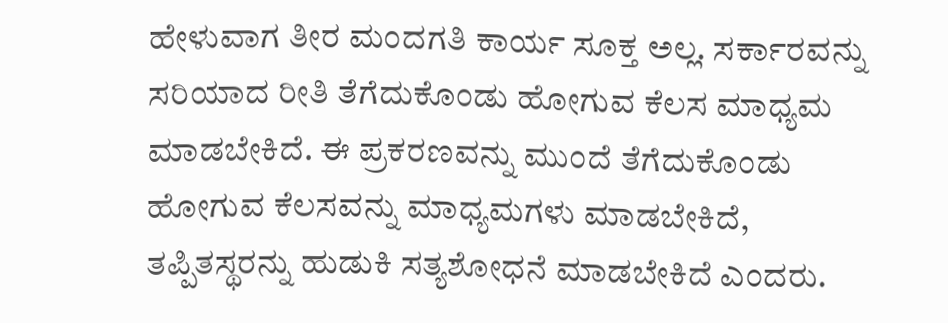ಹೇಳುವಾಗ ತೀರ ಮಂದಗತಿ ಕಾರ್ಯ ಸೂಕ್ತ ಅಲ್ಲ. ಸರ್ಕಾರವನ್ನು ಸರಿಯಾದ ರೀತಿ ತೆಗೆದುಕೊಂಡು ಹೋಗುವ ಕೆಲಸ ಮಾಧ್ಯಮ ಮಾಡಬೇಕಿದೆ. ಈ ಪ್ರಕರಣವನ್ನು ಮುಂದೆ ತೆಗೆದುಕೊಂಡು ಹೋಗುವ ಕೆಲಸವನ್ನು ಮಾಧ್ಯಮಗಳು ಮಾಡಬೇಕಿದೆ, ತಪ್ಪಿತಸ್ಥರನ್ನು ಹುಡುಕಿ ಸತ್ಯಶೋಧನೆ ಮಾಡಬೇಕಿದೆ ಎಂದರು.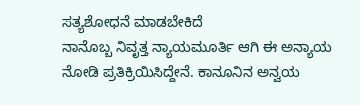ಸತ್ಯಶೋಧನೆ ಮಾಡಬೇಕಿದೆ
ನಾನೊಬ್ಬ ನಿವೃತ್ತ ನ್ಯಾಯಮೂರ್ತಿ ಆಗಿ ಈ ಅನ್ಯಾಯ ನೋಡಿ ಪ್ರತಿಕ್ರಿಯಿಸಿದ್ದೇನೆ. ಕಾನೂನಿನ ಅನ್ವಯ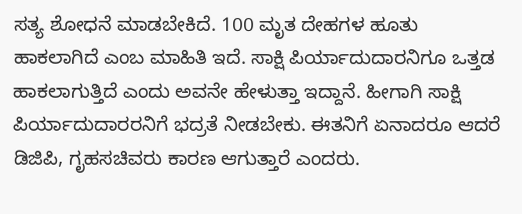ಸತ್ಯ ಶೋಧನೆ ಮಾಡಬೇಕಿದೆ. 100 ಮೃತ ದೇಹಗಳ ಹೂತು ಹಾಕಲಾಗಿದೆ ಎಂಬ ಮಾಹಿತಿ ಇದೆ. ಸಾಕ್ಷಿ ಪಿರ್ಯಾದುದಾರನಿಗೂ ಒತ್ತಡ ಹಾಕಲಾಗುತ್ತಿದೆ ಎಂದು ಅವನೇ ಹೇಳುತ್ತಾ ಇದ್ದಾನೆ. ಹೀಗಾಗಿ ಸಾಕ್ಷಿ ಪಿರ್ಯಾದುದಾರರನಿಗೆ ಭದ್ರತೆ ನೀಡಬೇಕು. ಈತನಿಗೆ ಏನಾದರೂ ಆದರೆ ಡಿಜಿಪಿ, ಗೃಹಸಚಿವರು ಕಾರಣ ಆಗುತ್ತಾರೆ ಎಂದರು.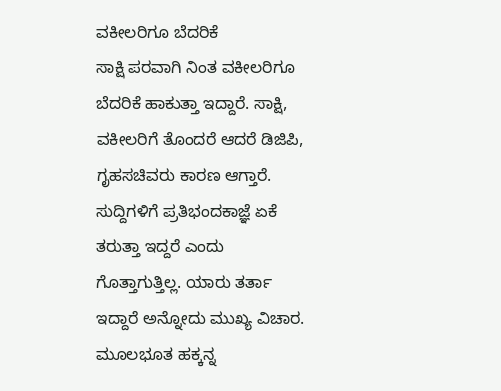ವಕೀಲರಿಗೂ ಬೆದರಿಕೆ
ಸಾಕ್ಷಿ ಪರವಾಗಿ ನಿಂತ ವಕೀಲರಿಗೂ ಬೆದರಿಕೆ ಹಾಕುತ್ತಾ ಇದ್ದಾರೆ. ಸಾಕ್ಷಿ, ವಕೀಲರಿಗೆ ತೊಂದರೆ ಆದರೆ ಡಿಜಿಪಿ, ಗೃಹಸಚಿವರು ಕಾರಣ ಆಗ್ತಾರೆ. ಸುದ್ದಿಗಳಿಗೆ ಪ್ರತಿಭಂದಕಾಜ್ಞೆ ಏಕೆ ತರುತ್ತಾ ಇದ್ದರೆ ಎಂದು ಗೊತ್ತಾಗುತ್ತಿಲ್ಲ. ಯಾರು ತರ್ತಾ ಇದ್ದಾರೆ ಅನ್ನೋದು ಮುಖ್ಯ ವಿಚಾರ. ಮೂಲಭೂತ ಹಕ್ಕನ್ನ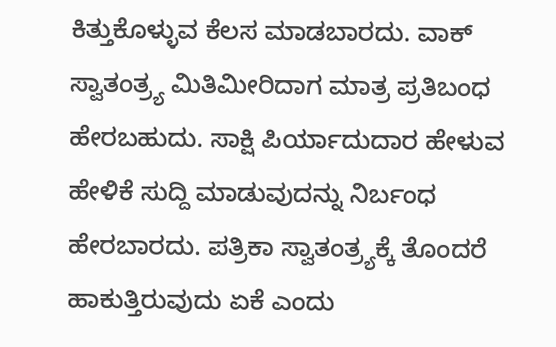ಕಿತ್ತುಕೊಳ್ಳುವ ಕೆಲಸ ಮಾಡಬಾರದು. ವಾಕ್ ಸ್ವಾತಂತ್ರ್ಯ ಮಿತಿಮೀರಿದಾಗ ಮಾತ್ರ ಪ್ರತಿಬಂಧ ಹೇರಬಹುದು. ಸಾಕ್ಷಿ ಪಿರ್ಯಾದುದಾರ ಹೇಳುವ ಹೇಳಿಕೆ ಸುದ್ದಿ ಮಾಡುವುದನ್ನು ನಿರ್ಬಂಧ ಹೇರಬಾರದು. ಪತ್ರಿಕಾ ಸ್ವಾತಂತ್ರ್ಯಕ್ಕೆ ತೊಂದರೆ ಹಾಕುತ್ತಿರುವುದು ಏಕೆ ಎಂದು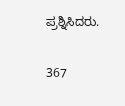ಪ್ರಶ್ನಿಸಿದರು.

367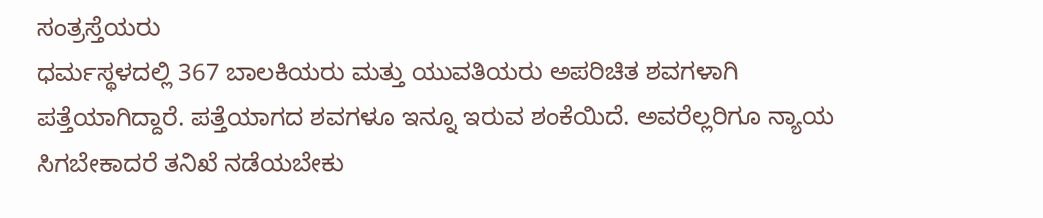ಸಂತ್ರಸ್ತೆಯರು
ಧರ್ಮಸ್ಥಳದಲ್ಲಿ 367 ಬಾಲಕಿಯರು ಮತ್ತು ಯುವತಿಯರು ಅಪರಿಚಿತ ಶವಗಳಾಗಿ ಪತ್ತೆಯಾಗಿದ್ದಾರೆ. ಪತ್ತೆಯಾಗದ ಶವಗಳೂ ಇನ್ನೂ ಇರುವ ಶಂಕೆಯಿದೆ. ಅವರೆಲ್ಲರಿಗೂ ನ್ಯಾಯ ಸಿಗಬೇಕಾದರೆ ತನಿಖೆ ನಡೆಯಬೇಕು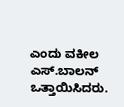ಎಂದು ವಕೀಲ ಎಸ್.ಬಾಲನ್‌ ಒತ್ತಾಯಿಸಿದರು.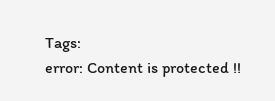Tags:
error: Content is protected !!